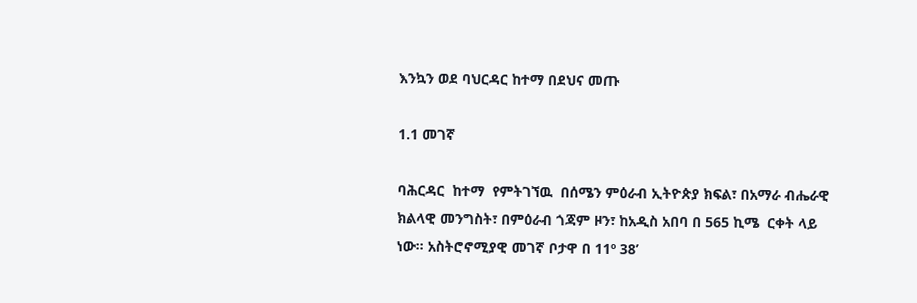እንኳን ወደ ባህርዳር ከተማ በደህና መጡ

1.1 መገኛ

ባሕርዳር  ከተማ  የምትገኘዉ  በሰሜን ምዕራብ ኢትዮጵያ ክፍል፣ በአማራ ብሔራዊ ክልላዊ መንግስት፣ በምዕራብ ጎጃም ዞን፣ ከአዲስ አበባ በ 565 ኪሜ  ርቀት ላይ ነው፡፡ አስትሮኖሚያዊ መገኛ ቦታዋ በ 11º 38’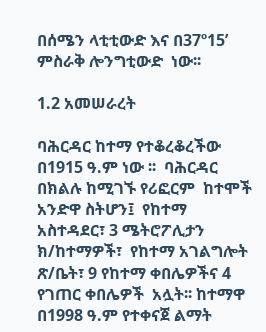በሰሜን ላቲቲውድ እና በ37º15’ ምስራቅ ሎንግቲውድ  ነው፡፡

1.2 አመሠራረት

ባሕርዳር ከተማ የተቆረቆረችው በ1915 ዓ.ም ነው ፡፡  ባሕርዳር  በክልሉ ከሚገኙ የሪፎርም  ከተሞች አንድዋ ስትሆን፤  የከተማ አስተዳደር፣ 3 ሜትሮፖሊታን ክ/ከተማዎች፣  የከተማ አገልግሎት ጽ/ቤት፣ 9 የከተማ ቀበሌዎችና 4 የገጠር ቀበሌዎች  አሏት፡፡ ከተማዋ በ1998 ዓ.ም የተቀናጀ ልማት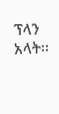ፕላን አላት፡፡